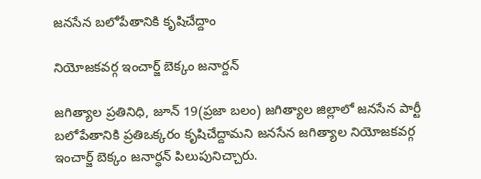జనసేన బలోపేతానికి కృషిచేద్దాం

నియోజకవర్గ ఇంచార్జ్ బెక్కం జనార్దన్

జగిత్యాల ప్రతినిధి, జూన్ 19(ప్రజా బలం) జగిత్యాల జిల్లాలో జనసేన పార్టీ బలోపేతానికి ప్రతిఒక్కరం కృషిచేద్దామని జనసేన జగిత్యాల నియోజకవర్గ ఇంచార్జ్ బెక్కం జనార్ధన్ పిలుపునిచ్చారు.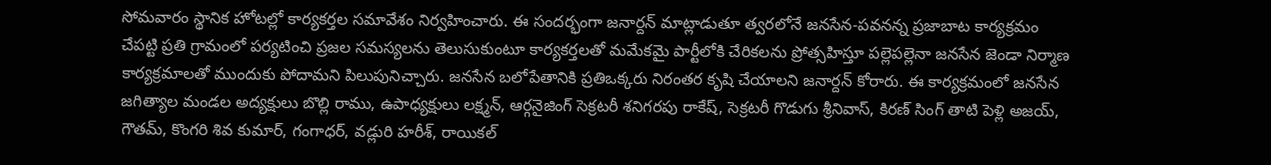సోమవారం స్థానిక హోటల్లో కార్యకర్తల సమావేశం నిర్వహించారు. ఈ సందర్భంగా జనార్దన్ మాట్లాడుతూ త్వరలోనే జనసేన-పవనన్న ప్రజాబాట కార్యక్రమం చేపట్టి ప్రతి గ్రామంలో పర్యటించి ప్రజల సమస్యలను తెలుసుకుంటూ కార్యకర్తలతో మమేకమై పార్టీలోకి చేరికలను ప్రోత్సహిస్తూ పల్లెపల్లెనా జనసేన జెండా నిర్మాణ కార్యక్రమాలతో ముందుకు పోదామని పిలుపునిచ్చారు. జనసేన బలోపేతానికి ప్రతిఒక్కరు నిరంతర కృషి చేయాలని జనార్దన్ కోరారు. ఈ కార్యక్రమంలో జనసేన జగిత్యాల మండల అద్యక్షులు బొల్లి రాము, ఉపాధ్యక్షులు లక్ష్మన్, ఆర్గనైజింగ్ సెక్రటరీ శనిగరపు రాకేష్, సెక్రటరీ గొడుగు శ్రీనివాస్, కిరణ్ సింగ్ తాటి పెళ్లి అజయ్, గౌతమ్, కొంగరి శివ కుమార్, గంగాధర్, వడ్లురి హరీశ్, రాయికల్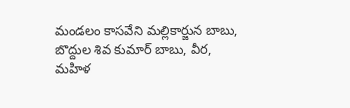మండలం కాసవేని మల్లికార్జున బాబు, బొద్దుల శివ కుమార్ బాబు, వీర, మహిళ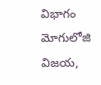విభాగం మోగులోజి విజయ,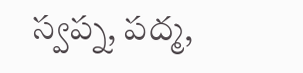స్వప్న, పద్మ,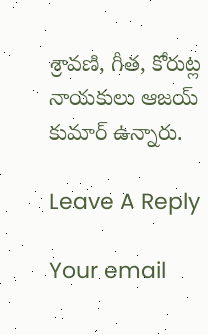శ్రావణి, గీత, కోరుట్ల నాయకులు ఆజయ్ కుమార్ ఉన్నారు.

Leave A Reply

Your email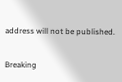address will not be published.

Breaking